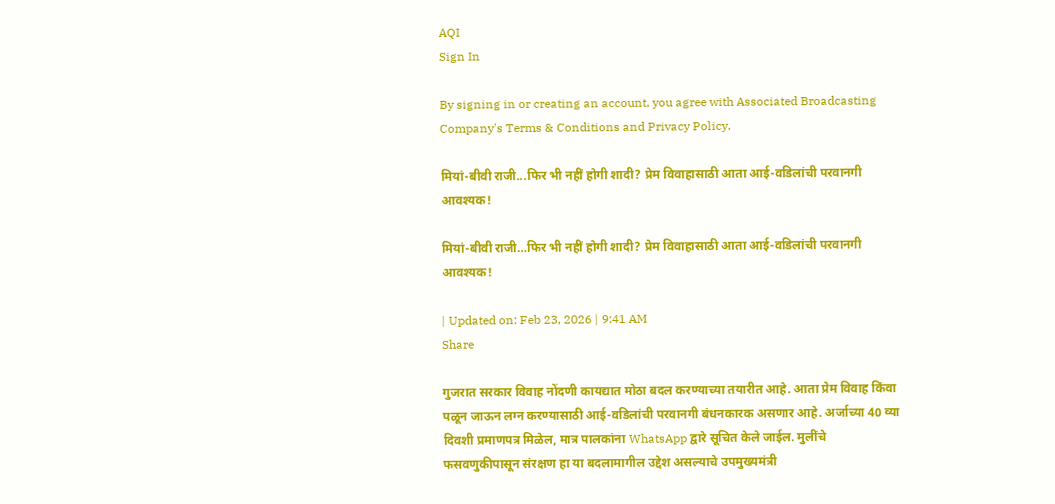AQI
Sign In

By signing in or creating an account, you agree with Associated Broadcasting Company's Terms & Conditions and Privacy Policy.

मियां-बीवी राजी...फिर भी नहीं होगी शादी? प्रेम विवाहासाठी आता आई-वडिलांची परवानगी आवश्यक!

मियां-बीवी राजी…फिर भी नहीं होगी शादी? प्रेम विवाहासाठी आता आई-वडिलांची परवानगी आवश्यक!

| Updated on: Feb 23, 2026 | 9:41 AM
Share

गुजरात सरकार विवाह नोंदणी कायद्यात मोठा बदल करण्याच्या तयारीत आहे. आता प्रेम विवाह किंवा पळून जाऊन लग्न करण्यासाठी आई-वडिलांची परवानगी बंधनकारक असणार आहे. अर्जाच्या 40 व्या दिवशी प्रमाणपत्र मिळेल, मात्र पालकांना WhatsApp द्वारे सूचित केले जाईल. मुलींचे फसवणुकीपासून संरक्षण हा या बदलामागील उद्देश असल्याचे उपमुख्यमंत्री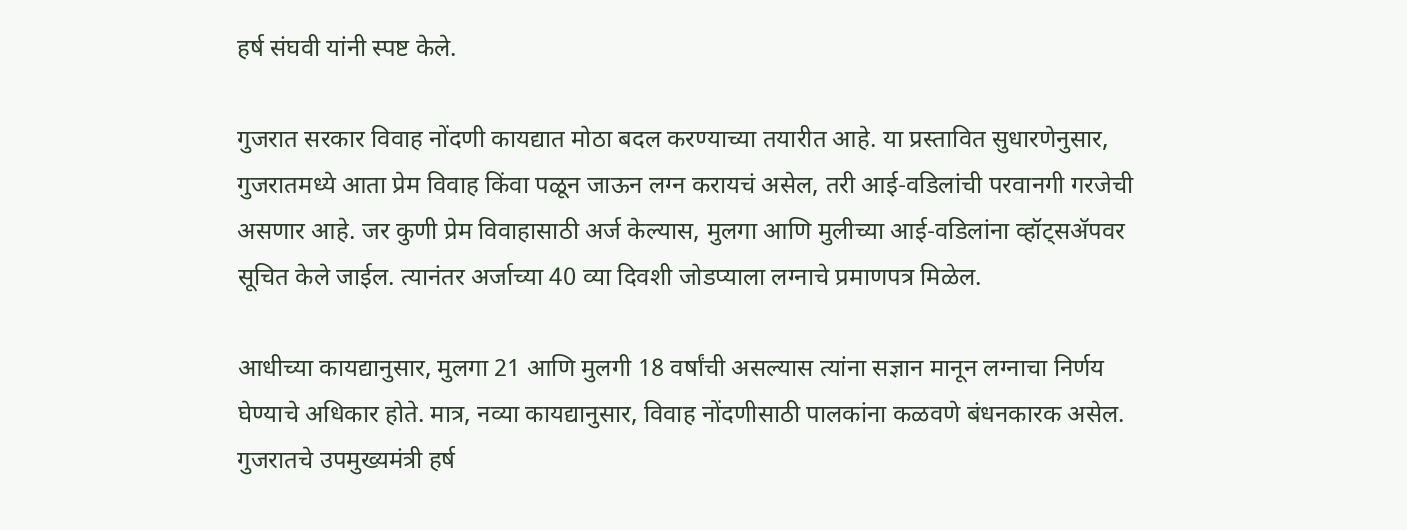हर्ष संघवी यांनी स्पष्ट केले.

गुजरात सरकार विवाह नोंदणी कायद्यात मोठा बदल करण्याच्या तयारीत आहे. या प्रस्तावित सुधारणेनुसार, गुजरातमध्ये आता प्रेम विवाह किंवा पळून जाऊन लग्न करायचं असेल, तरी आई-वडिलांची परवानगी गरजेची असणार आहे. जर कुणी प्रेम विवाहासाठी अर्ज केल्यास, मुलगा आणि मुलीच्या आई-वडिलांना व्हॉट्सॲपवर सूचित केले जाईल. त्यानंतर अर्जाच्या 40 व्या दिवशी जोडप्याला लग्नाचे प्रमाणपत्र मिळेल.

आधीच्या कायद्यानुसार, मुलगा 21 आणि मुलगी 18 वर्षांची असल्यास त्यांना सज्ञान मानून लग्नाचा निर्णय घेण्याचे अधिकार होते. मात्र, नव्या कायद्यानुसार, विवाह नोंदणीसाठी पालकांना कळवणे बंधनकारक असेल. गुजरातचे उपमुख्यमंत्री हर्ष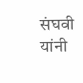संघवी यांनी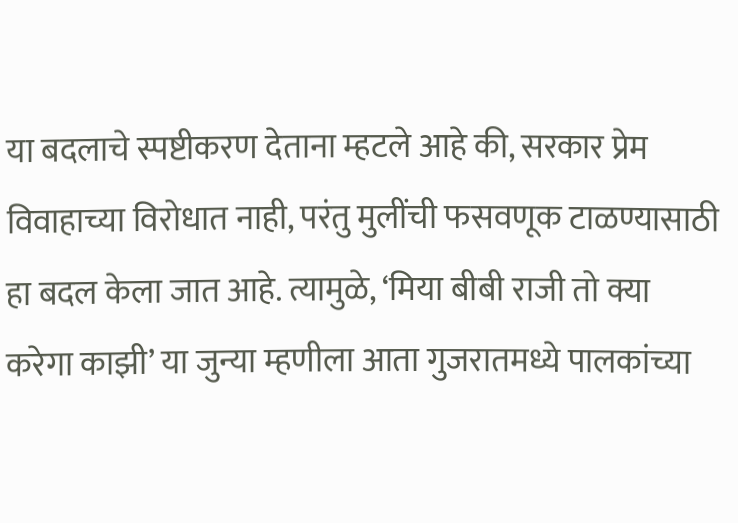या बदलाचे स्पष्टीकरण देताना म्हटले आहे की, सरकार प्रेम विवाहाच्या विरोधात नाही, परंतु मुलींची फसवणूक टाळण्यासाठी हा बदल केला जात आहे. त्यामुळे, ‘मिया बीबी राजी तो क्या करेगा काझी’ या जुन्या म्हणीला आता गुजरातमध्ये पालकांच्या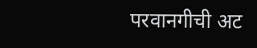परवानगीची अट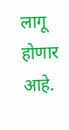लागू होणार आहे.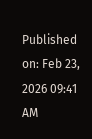Published on: Feb 23, 2026 09:41 AM